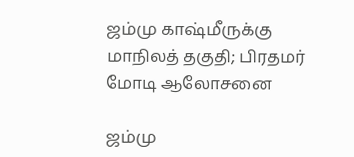ஜம்மு காஷ்மீருக்கு மாநிலத் தகுதி; பிரதமர் மோடி ஆலோசனை

ஜம்மு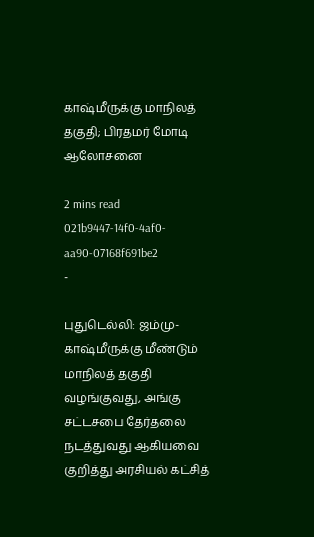காஷ்மீருக்கு மாநிலத் தகுதி; பிரதமர் மோடி ஆலோசனை

2 mins read
021b9447-14f0-4af0-aa90-07168f691be2
-

புதுடெல்லி: ஜம்மு-காஷ்மீருக்கு மீண்டும் மாநிலத் தகுதி வழங்குவது, அங்கு சட்டசபை தேர்தலை நடத்துவது ஆகியவை குறித்து அரசியல் கட்சித்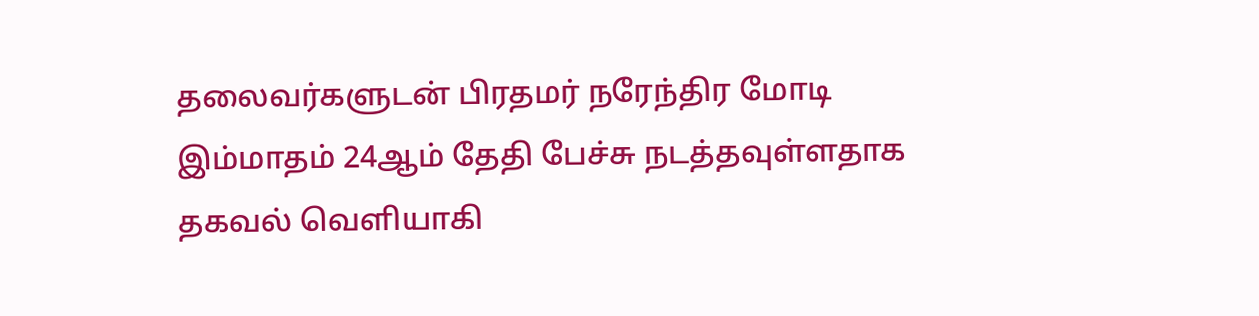தலைவர்களுடன் பிரதமர் நரேந்திர மோடி இம்மாதம் 24ஆம் தேதி பேச்சு நடத்தவுள்ளதாக தகவல் வெளியாகி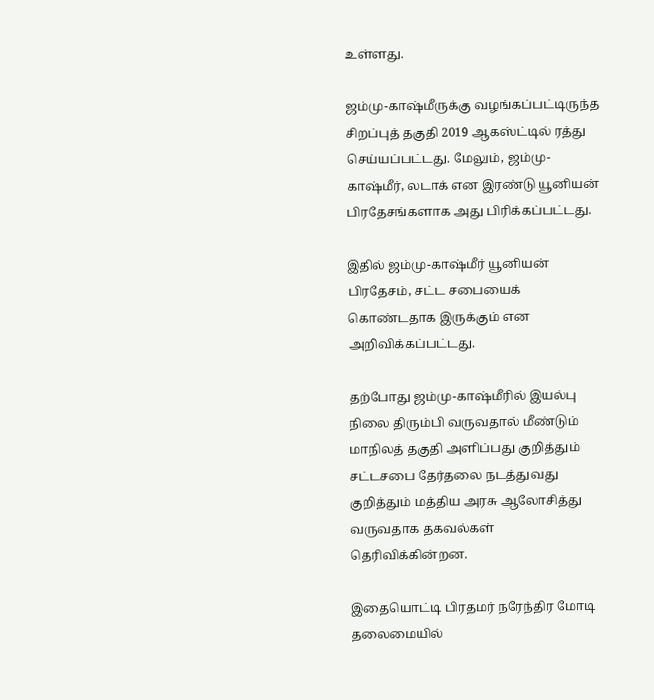உள்ளது.

ஜம்மு-காஷ்மீருக்கு வழங்கப்பட்டிருந்த சிறப்புத் தகுதி 2019 ஆகஸ்ட்டில் ரத்து செய்யப்பட்டது. மேலும், ஜம்மு-காஷ்மீர், லடாக் என இரண்டு யூனியன் பிரதேசங்களாக அது பிரிக்கப்பட்டது.

இதில் ஜம்மு-காஷ்மீர் யூனியன் பிரதேசம், சட்ட சபையைக் கொண்டதாக இருக்கும் என அறிவிக்கப்பட்டது.

தற்போது ஜம்மு-காஷ்மீரில் இயல்பு நிலை திரும்பி வருவதால் மீண்டும் மாநிலத் தகுதி அளிப்பது குறித்தும் சட்டசபை தேர்தலை நடத்துவது குறித்தும் மத்திய அரசு ஆலோசித்து வருவதாக தகவல்கள் தெரிவிக்கின்றன.

இதையொட்டி பிரதமர் நரேந்திர மோடி தலைமையில்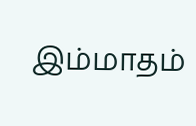இம்மாதம்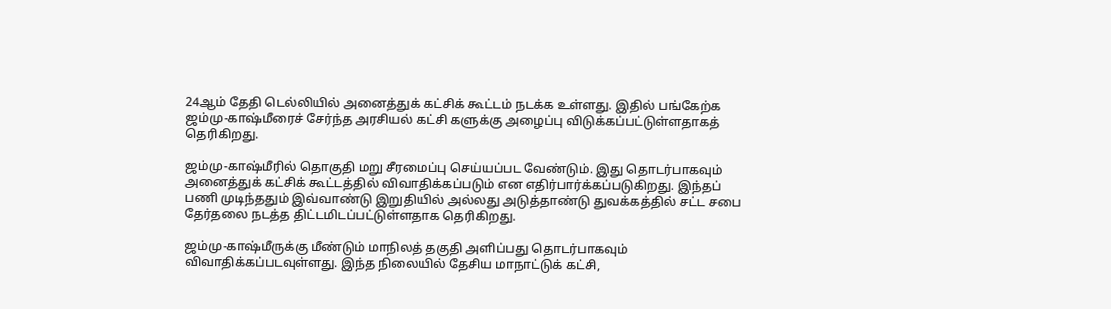24ஆம் தேதி டெல்லியில் அனைத்துக் கட்சிக் கூட்டம் நடக்க உள்ளது. இதில் பங்கேற்க ஜம்மு-காஷ்மீரைச் சேர்ந்த அரசியல் கட்சி களுக்கு அழைப்பு விடுக்கப்பட்டுள்ளதாகத் தெரிகிறது.

ஜம்மு-காஷ்மீரில் தொகுதி மறு சீரமைப்பு செய்யப்பட வேண்டும். இது தொடர்பாகவும் அனைத்துக் கட்சிக் கூட்டத்தில் விவாதிக்கப்படும் என எதிர்பார்க்கப்படுகிறது. இந்தப் பணி முடிந்ததும் இவ்வாண்டு இறுதியில் அல்லது அடுத்தாண்டு துவக்கத்தில் சட்ட சபை தேர்தலை நடத்த திட்டமிடப்பட்டுள்ளதாக தெரிகிறது.

ஜம்மு-காஷ்மீருக்கு மீண்டும் மாநிலத் தகுதி அளிப்பது தொடர்பாகவும் விவாதிக்கப்படவுள்ளது. இந்த நிலையில் தேசிய மாநாட்டுக் கட்சி,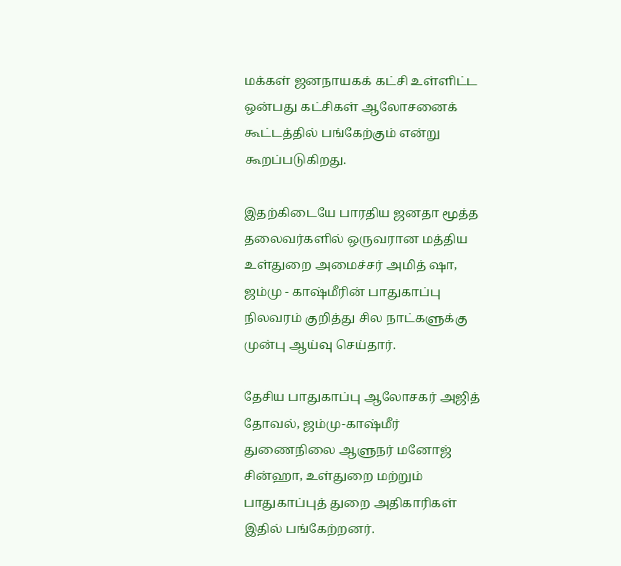மக்கள் ஜனநாயகக் கட்சி உள்ளிட்ட ஒன்பது கட்சிகள் ஆலோசனைக் கூட்டத்தில் பங்கேற்கும் என்று கூறப்படுகிறது.

இதற்கிடையே பாரதிய ஜனதா மூத்த தலைவர்களில் ஒருவரான மத்திய உள்துறை அமைச்சர் அமித் ஷா, ஜம்மு - காஷ்மீரின் பாதுகாப்பு நிலவரம் குறித்து சில நாட்களுக்கு முன்பு ஆய்வு செய்தார்.

தேசிய பாதுகாப்பு ஆலோசகர் அஜித் தோவல், ஜம்மு-காஷ்மீர் துணைநிலை ஆளுநர் மனோஜ் சின்ஹா, உள்துறை மற்றும் பாதுகாப்புத் துறை அதிகாரிகள் இதில் பங்கேற்றனர்.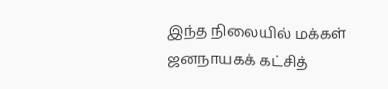இந்த நிலையில் மக்கள் ஜனநாயகக் கட்சித்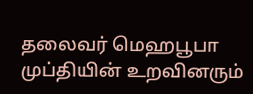தலைவர் மெஹபூபா முப்தியின் உறவினரும்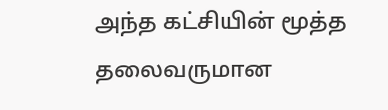அந்த கட்சியின் மூத்த தலைவருமான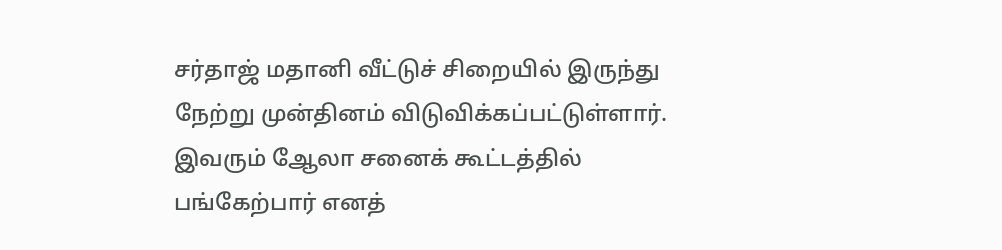சர்தாஜ் மதானி வீட்டுச் சிறையில் இருந்து நேற்று முன்தினம் விடுவிக்கப்பட்டுள்ளார். இவரும் ஆேலா சனைக் கூட்டத்தில் பங்கேற்பார் எனத்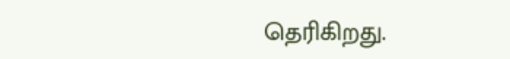தெரிகிறது.